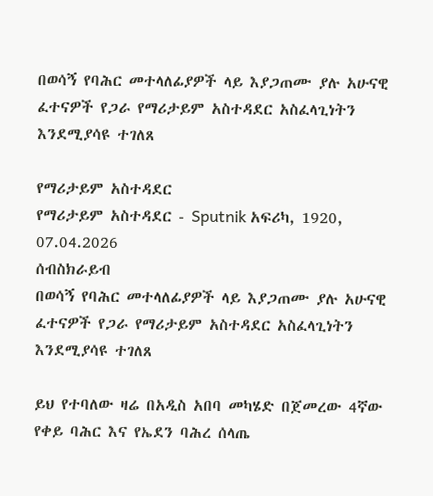በወሳኝ የባሕር መተላለፊያዎች ላይ እያጋጠሙ ያሉ አሁናዊ ፈተናዎች የጋራ የማሪታይም አስተዳደር አስፈላጊነትን እንደሚያሳዩ ተገለጸ

የማሪታይም አስተዳደር
የማሪታይም አስተዳደር - Sputnik አፍሪካ, 1920, 07.04.2026
ሰብስክራይብ
በወሳኝ የባሕር መተላለፊያዎች ላይ እያጋጠሙ ያሉ አሁናዊ ፈተናዎች የጋራ የማሪታይም አስተዳደር አስፈላጊነትን እንደሚያሳዩ ተገለጸ

ይህ የተባለው ዛሬ በአዲስ አበባ መካሄድ በጀመረው 4ኛው የቀይ ባሕር እና የኤደን ባሕረ ሰላጤ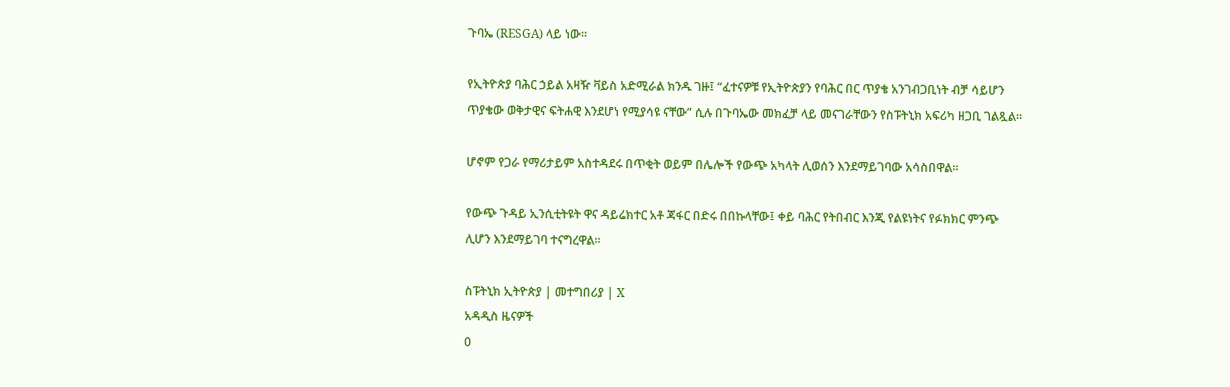ጉባኤ (RESGA) ላይ ነው።

የኢትዮጵያ ባሕር ኃይል አዛዥ ቫይስ አድሚራል ክንዱ ገዙ፤ “ፈተናዎቹ የኢትዮጵያን የባሕር በር ጥያቄ አንገብጋቢነት ብቻ ሳይሆን ጥያቄው ወቅታዊና ፍትሐዊ እንደሆነ የሚያሳዩ ናቸው” ሲሉ በጉባኤው መክፈቻ ላይ መናገራቸውን የስፑትኒክ አፍሪካ ዘጋቢ ገልጿል።

ሆኖም የጋራ የማሪታይም አስተዳደሩ በጥቂት ወይም በሌሎች የውጭ አካላት ሊወሰን እንደማይገባው አሳስበዋል፡፡

የውጭ ጉዳይ ኢንሲቲትዩት ዋና ዳይሬክተር አቶ ጃፋር በድሩ በበኩላቸው፤ ቀይ ባሕር የትበብር እንጂ የልዩነትና የፉክክር ምንጭ ሊሆን እንደማይገባ ተናግረዋል፡፡

ስፑትኒክ ኢትዮጵያ | መተግበሪያ | X
አዳዲስ ዜናዎች
0